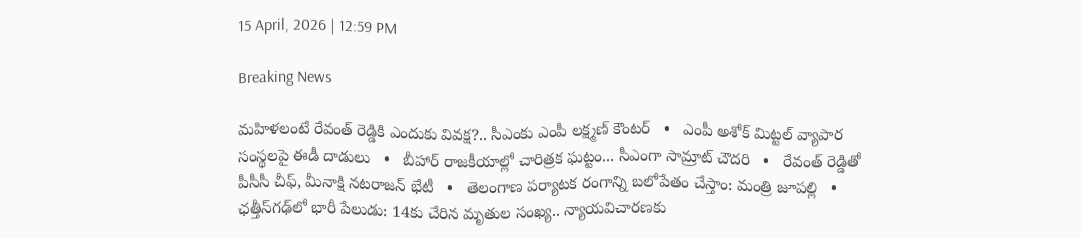15 April, 2026 | 12:59 PM

Breaking News

మహిళలంటే రేవంత్ రెడ్డికి ఎందుకు వివక్ష?.. సీఎంకు ఎంపీ లక్ష్మణ్ కౌంటర్   •   ఎంపీ అశోక్ మిట్టల్‌ వ్యాపార సంస్థలపై ఈడీ దాడులు   •   బీహార్ రాజకీయాల్లో చారిత్రక ఘట్టం... సీఎంగా సామ్రాట్‌ చౌదరి   •   రేవంత్‌ రెడ్డితో పీసీసీ చీఫ్, మీనాక్షి నటరాజన్ భేటీ   •   తెలంగాణ పర్యాటక రంగాన్ని బలోపేతం చేస్తాం: మంత్రి జూపల్లి   •   ఛత్తీస్‌గఢ్‌లో భారీ పేలుడు: 14కు చేరిన మృతుల సంఖ్య.. న్యాయవిచారణకు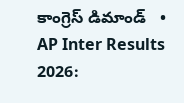కాంగ్రెస్ డిమాండ్   •   AP Inter Results 2026: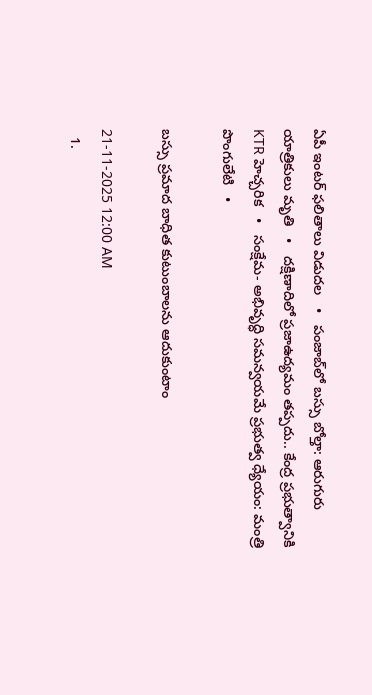ఏపీ ఇంటర్ ఫలితాలు విడుదల   •   పంజాబ్‌లో బస్సు బోల్తా: ఆరుగురు యాత్రికులు మృతి   •   దక్షిణాదిలో ప్రజాఉద్యమం తప్పదు.. కేంద్ర ప్రభుత్వానికి KTR హెచ్చరిక   •   సంక్షేమ- అభివృద్ధి సమన్వయమే ప్రభుత్వ ధ్యేయం: మంత్రి పొంగులేటి   •

బస్సు ప్రమాద బాధిత కుటుంబాలను ఆదుకుంటాం

21-11-2025 12:00 AM
  1.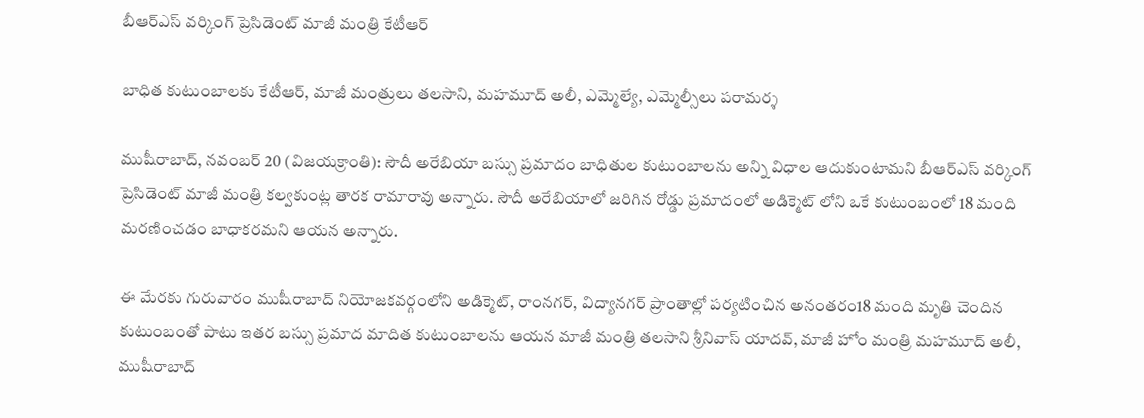బీఆర్‌ఎస్ వర్కింగ్ ప్రెసిడెంట్ మాజీ మంత్రి కేటీఆర్

బాధిత కుటుంబాలకు కేటీఆర్, మాజీ మంత్రులు తలసాని, మహమూద్ అలీ, ఎమ్మెల్యే, ఎమ్మెల్సీలు పరామర్శ

ముషీరాబాద్, నవంబర్ 20 (విజయక్రాంతి): సౌదీ అరేబియా బస్సు ప్రమాదం బాధితుల కుటుంబాలను అన్ని విధాల ఆదుకుంటామని బీఆర్‌ఎస్ వర్కింగ్ ప్రెసిడెంట్ మాజీ మంత్రి కల్వకుంట్ల తారక రామారావు అన్నారు. సౌదీ అరేబియాలో జరిగిన రోడ్డు ప్రమాదంలో అడిక్మెట్ లోని ఒకే కుటుంబంలో 18 మంది మరణించడం బాధాకరమని ఆయన అన్నారు.

ఈ మేరకు గురువారం ముషీరాబాద్ నియోజకవర్గంలోని అడిక్మెట్, రాంనగర్, విద్యానగర్ ప్రాంతాల్లో పర్యటించిన అనంతరం18 మంది మృతి చెందిన కుటుంబంతో పాటు ఇతర బస్సు ప్రమాద మాదిత కుటుంబాలను ఆయన మాజీ మంత్రి తలసాని శ్రీనివాస్ యాదవ్, మాజీ హోం మంత్రి మహమూద్ అలీ, ముషీరాబాద్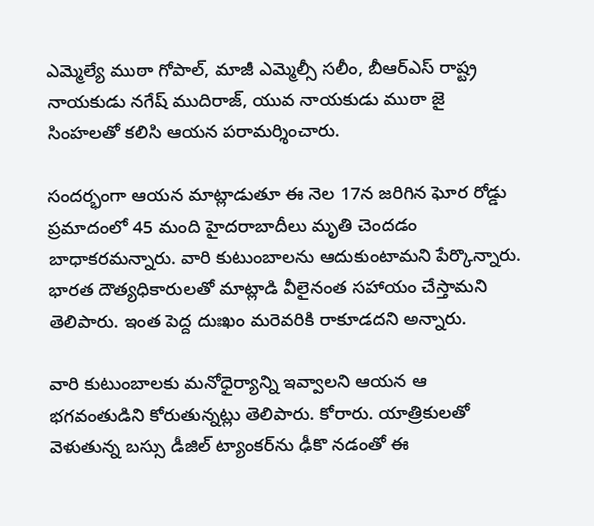ఎమ్మెల్యే ముఠా గోపాల్, మాజీ ఎమ్మెల్సీ సలీం, బీఆర్‌ఎస్ రాష్ట్ర నాయకుడు నగేష్ ముదిరాజ్, యువ నాయకుడు ముఠా జై సింహలతో కలిసి ఆయన పరామర్శించారు.

సందర్భంగా ఆయన మాట్లాడుతూ ఈ నెల 17న జరిగిన ఘోర రోడ్డు ప్రమాదంలో 45 మంది హైదరాబాదీలు మృతి చెందడం బాధాకరమన్నారు. వారి కుటుంబాలను ఆదుకుంటామని పేర్కొన్నారు. భారత దౌత్యధికారులతో మాట్లాడి వీలైనంత సహాయం చేస్తామని తెలిపారు. ఇంత పెద్ద దుఃఖం మరెవరికి రాకూడదని అన్నారు.

వారి కుటుంబాలకు మనోధైర్యాన్ని ఇవ్వాలని ఆయన ఆ భగవంతుడిని కోరుతున్నట్లు తెలిపారు. కోరారు. యాత్రికులతో వెళుతున్న బస్సు డీజిల్ ట్యాంకర్‌ను ఢీకొ నడంతో ఈ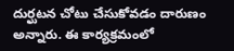దుర్ఘటన చోటు చేసుకోవడం దారుణం అన్నారు. ఈ కార్యక్రమంలో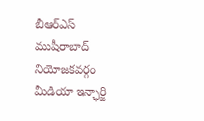బీఆర్‌ఎస్ ముషీరాబాద్ నియోజకవర్గం మీడియా ఇన్ఛార్జి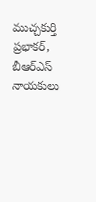ముచ్చకుర్తి ప్రభాకర్, బీఆర్‌ఎస్ నాయకులు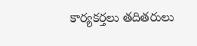కార్యకర్తలు తదితరులు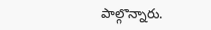పాల్గొన్నారు.